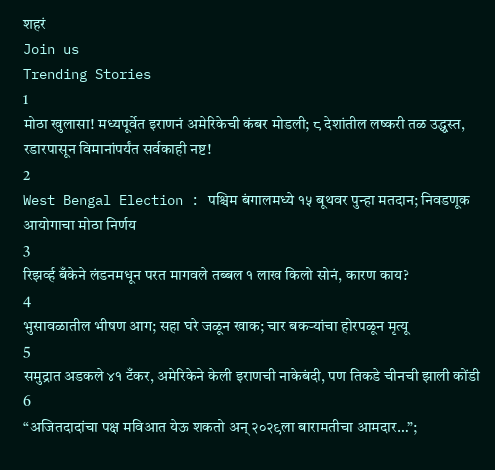शहरं
Join us
Trending Stories
1
मोठा खुलासा! मध्यपूर्वेत इराणनं अमेरिकेची कंबर मोडली; ८ देशांतील लष्करी तळ उद्ध्वस्त, रडारपासून विमानांपर्यंत सर्वकाही नष्ट!
2
West Bengal Election : पश्चिम बंगालमध्ये १५ बूथवर पुन्हा मतदान; निवडणूक आयोगाचा मोठा निर्णय
3
रिझर्व्ह बँकेने लंडनमधून परत मागवले तब्बल १ लाख किलो सोनं, कारण काय?
4
भुसावळातील भीषण आग; सहा घरे जळून खाक; चार बकऱ्यांचा होरपळून मृत्यू
5
समुद्रात अडकले ४१ टँकर, अमेरिकेने केली इराणची नाकेबंदी, पण तिकडे चीनची झाली कोंडी
6
“अजितदादांचा पक्ष मविआत येऊ शकतो अन् २०२९ला बारामतीचा आमदार…”;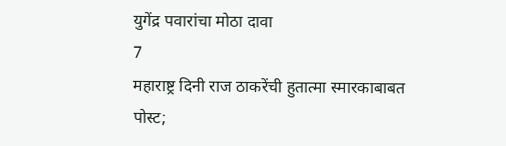युगेंद्र पवारांचा मोठा दावा
7
महाराष्ट्र दिनी राज ठाकरेंची हुतात्मा स्मारकाबाबत पोस्ट;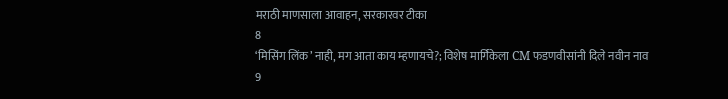मराठी माणसाला आवाहन, सरकारवर टीका
8
‘मिसिंग लिंक’ नाही, मग आता काय म्हणायचे?; विशेष मार्गिकेला CM फडणवीसांनी दिले नवीन नाव
9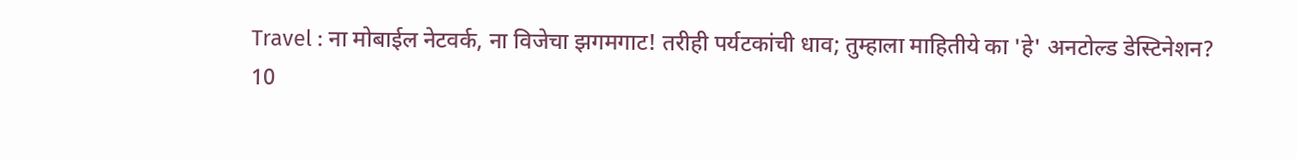Travel : ना मोबाईल नेटवर्क, ना विजेचा झगमगाट! तरीही पर्यटकांची धाव; तुम्हाला माहितीये का 'हे' अनटोल्ड डेस्टिनेशन?
10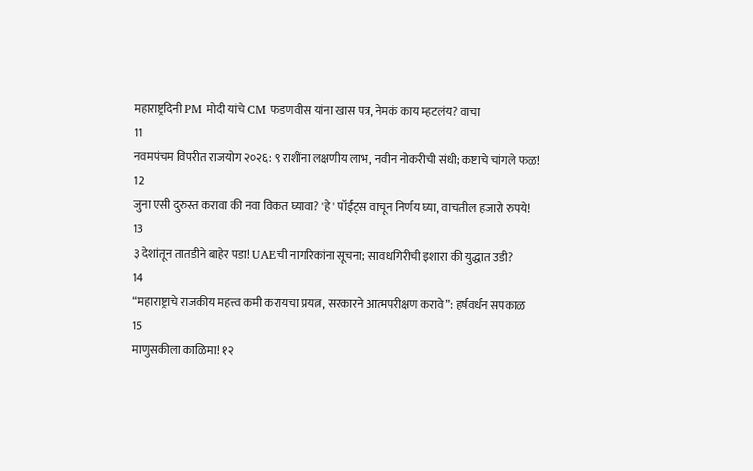महाराष्ट्रदिनी PM मोदी यांचे CM फडणवीस यांना खास पत्र, नेमकं काय म्हटलंय? वाचा
11
नवमपंचम विपरीत राजयोग २०२६: ९ राशींना लक्षणीय लाभ, नवीन नोकरीची संधी; कष्टाचे चांगले फळ!
12
जुना एसी दुरुस्त करावा की नवा विकत घ्यावा? 'हे' पॉईंट्स वाचून निर्णय घ्या, वाचतील हजारो रुपये!
13
३ देशांतून तातडीने बाहेर पडा! UAEची नागरिकांना सूचना; सावधगिरीची इशारा की युद्धात उडी?
14
“महाराष्ट्राचे राजकीय महत्त्व कमी करायचा प्रयत्न, सरकारने आत्मपरीक्षण करावे”: हर्षवर्धन सपकाळ
15
माणुसकीला काळिमा! १२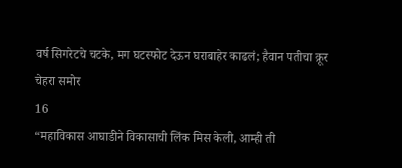वर्ष सिगरेटचे चटके, मग घटस्फोट देऊन घराबाहेर काढलं; हैवान पतीचा क्रूर चेहरा समोर
16
“महाविकास आघाडीने विकासाची लिंक मिस केली, आम्ही ती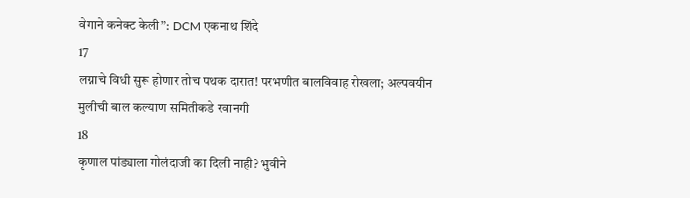वेगाने कनेक्ट केली”: DCM एकनाथ शिंदे
17
लग्नाचे विधी सुरू होणार तोच पथक दारात! परभणीत बालविवाह रोखला; अल्पवयीन मुलीची बाल कल्याण समितीकडे रवानगी
18
कृणाल पांड्याला गोलंदाजी का दिली नाही? भुवीने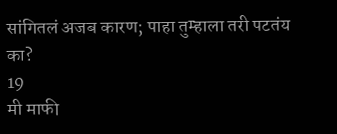सांगितलं अजब कारण; पाहा तुम्हाला तरी पटतंय का?
19
मी माफी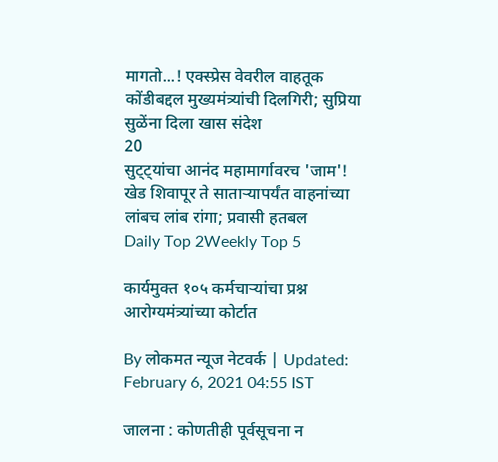मागतो...! एक्स्प्रेस वेवरील वाहतूक कोंडीबद्दल मुख्यमंत्र्यांची दिलगिरी; सुप्रिया सुळेंना दिला खास संदेश
20
सुट्ट्यांचा आनंद महामार्गावरच 'जाम'! खेड शिवापूर ते साताऱ्यापर्यंत वाहनांच्या लांबच लांब रांगा; प्रवासी हतबल
Daily Top 2Weekly Top 5

कार्यमुक्त १०५ कर्मचाऱ्यांचा प्रश्न आरोग्यमंत्र्यांच्या कोर्टात

By लोकमत न्यूज नेटवर्क | Updated: February 6, 2021 04:55 IST

जालना : कोणतीही पूर्वसूचना न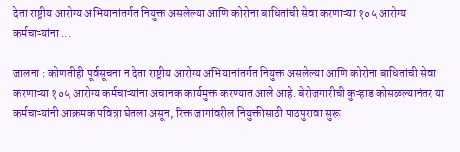देता राष्ट्रीय आरोग्य अभियानांतर्गत नियुक्त असलेल्या आणि कोरोना बाधितांची सेवा करणाऱ्या १०५ आरोग्य कर्मचाऱ्यांना ...

जालना : कोणतीही पूर्वसूचना न देता राष्ट्रीय आरोग्य अभियानांतर्गत नियुक्त असलेल्या आणि कोरोना बाधितांची सेवा करणाऱ्या १०५ आरोग्य कर्मचाऱ्यांना अचानक कार्यमुक्त करण्यात आले आहे. बेरोजगारीची कुऱ्हाड कोसळल्यानंतर या कर्मचाऱ्यांनी आक्रमक पवित्रा घेतला असून, रिक्त जागांवरील नियुक्तीसाठी पाठपुरावा सुरू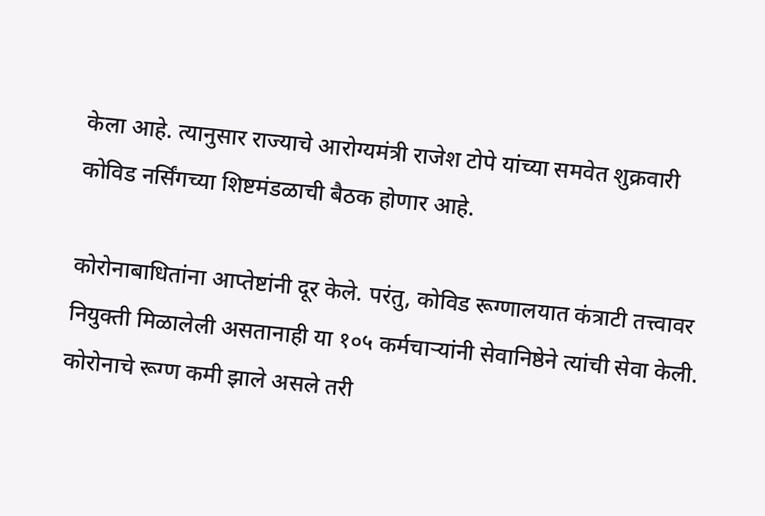केला आहे. त्यानुसार राज्याचे आरोग्यमंत्री राजेश टोपे यांच्या समवेत शुक्रवारी कोविड नर्सिंगच्या शिष्टमंडळाची बैठक होणार आहे.

कोरोनाबाधितांना आप्तेष्टांनी दूर केले. परंतु, कोविड रूग्णालयात कंत्राटी तत्त्वावर नियुक्ती मिळालेली असतानाही या १०५ कर्मचाऱ्यांनी सेवानिष्ठेने त्यांची सेवा केली. कोरोनाचे रूग्ण कमी झाले असले तरी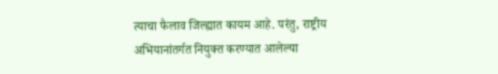त्याचा फैलाव जिल्ह्यात कायम आहे. परंतु, राष्ट्रीय अभियानांतर्गत नियुक्त करण्यात आलेल्या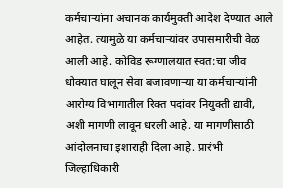कर्मचाऱ्यांना अचानक कार्यमुक्ती आदेश देण्यात आले आहेत. त्यामुळे या कर्मचाऱ्यांवर उपासमारीची वेळ आली आहे. कोविड रूग्णालयात स्वत:चा जीव धोक्यात घालून सेवा बजावणाऱ्या या कर्मचाऱ्यांनी आरोग्य विभागातील रिक्त पदांवर नियुक्ती द्यावी, अशी मागणी लावून धरली आहे. या मागणीसाठी आंदोलनाचा इशाराही दिला आहे. प्रारंभी जिल्हाधिकारी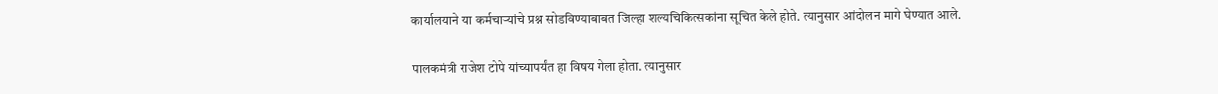कार्यालयाने या कर्मचाऱ्यांचे प्रश्न सोडविण्याबाबत जिल्हा शल्यचिकित्सकांना सूचित केले होते. त्यानुसार आंदोलन मागे घेण्यात आले.

पालकमंत्री राजेश टोपे यांच्यापर्यंत हा विषय गेला होता. त्यानुसार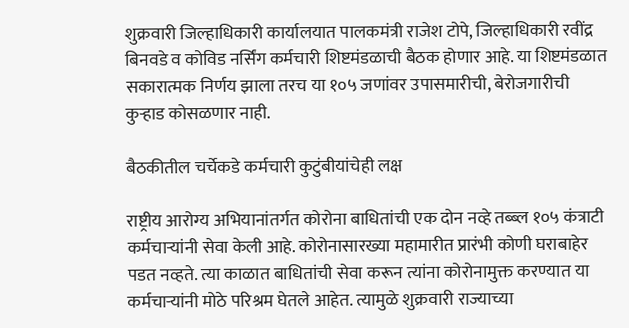शुक्रवारी जिल्हाधिकारी कार्यालयात पालकमंत्री राजेश टोपे, जिल्हाधिकारी रवींद्र बिनवडे व कोविड नर्सिंग कर्मचारी शिष्टमंडळाची बैठक होणार आहे. या शिष्टमंडळात सकारात्मक निर्णय झाला तरच या १०५ जणांवर उपासमारीची, बेरोजगारीची कुऱ्हाड कोसळणार नाही.

बैठकीतील चर्चेकडे कर्मचारी कुटुंबीयांचेही लक्ष

राष्ट्रीय आरोग्य अभियानांतर्गत कोरोना बाधितांची एक दोन नव्हे तब्ब्ल १०५ कंत्राटी कर्मचाऱ्यांनी सेवा केली आहे. कोरोनासारख्या महामारीत प्रारंभी कोणी घराबाहेर पडत नव्हते. त्या काळात बाधितांची सेवा करून त्यांना कोरोनामुक्त करण्यात या कर्मचाऱ्यांनी मोठे परिश्रम घेतले आहेत. त्यामुळे शुक्रवारी राज्याच्या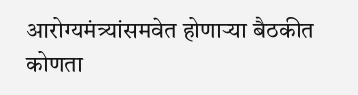आरोग्यमंत्र्यांसमवेत होणाऱ्या बैठकीत कोणता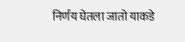निर्णय घेतला जातो याकडे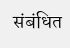संबंधित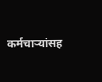कर्मचाऱ्यांसह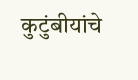कुटुंबीयांचे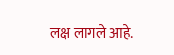लक्ष लागले आहे.